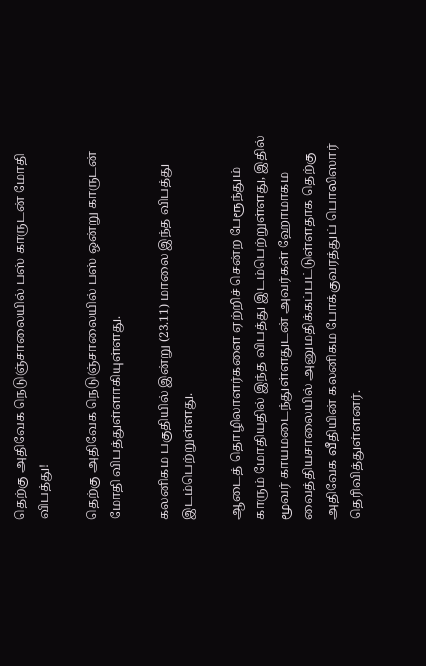தெற்கு அதிவேக நெடுஞ்சாலையில் பஸ் காருடன் மோதி விபத்து!

தெற்கு அதிவேக நெடுஞ்சாலையில் பஸ் ஒன்று காருடன் மோதி விபத்துள்ளாகியுள்ளது.

கலனிகம பகுதியில் இன்று (23.11) மாலை இந்த விபத்து இடம்பெற்றுள்ளது.

ஆடைத் தொழிலாளர்களை ஏற்றிச் சென்ற பேரூந்தும் காரும் மோதியதில் இந்த விபத்து இடம்பெற்றுள்ளது, இதில் மூவர் காயமடைந்துள்ளதுடன் அவர்கள் ஹோமாகம வைத்தியசாலையில் அனுமதிக்கப்பட்டுள்ளதாக தெற்கு அதிவேக வீதியின் கலனிகம போக்குவரத்துப் பொலிஸார் தெரிவித்துள்ளனர்.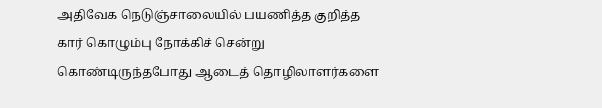அதிவேக நெடுஞ்சாலையில் பயணித்த குறித்த கார் கொழும்பு நோக்கிச் சென்று கொண்டிருந்தபோது ஆடைத் தொழிலாளர்களை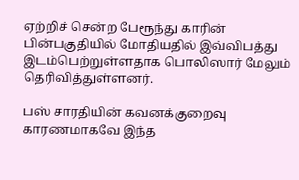ஏற்றிச் சென்ற பேரூந்து காரின் பின்பகுதியில் மோதியதில் இவ்விபத்து இடம்பெற்றுள்ளதாக பொலிஸார் மேலும் தெரிவித்துள்ளனர்.

பஸ் சாரதியின் கவனக்குறைவு காரணமாகவே இந்த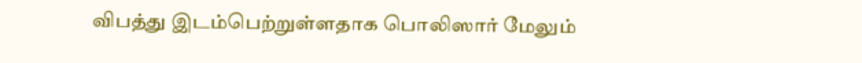விபத்து இடம்பெற்றுள்ளதாக பொலிஸார் மேலும்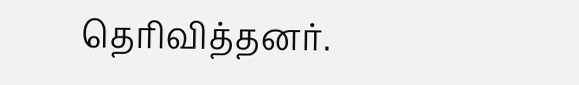தெரிவித்தனர்.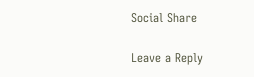Social Share

Leave a Reply